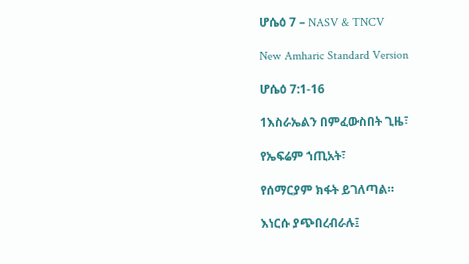ሆሴዕ 7 – NASV & TNCV

New Amharic Standard Version

ሆሴዕ 7:1-16

1እስራኤልን በምፈውስበት ጊዜ፣

የኤፍሬም ኀጢአት፣

የሰማርያም ክፋት ይገለጣል።

እነርሱ ያጭበረብራሉ፤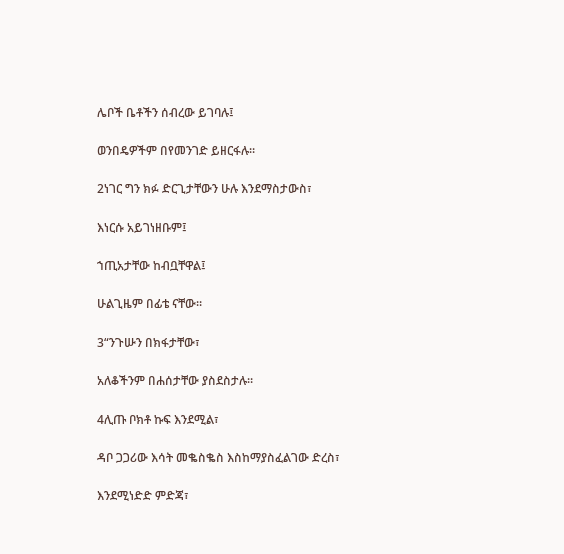ሌቦች ቤቶችን ሰብረው ይገባሉ፤

ወንበዴዎችም በየመንገድ ይዘርፋሉ።

2ነገር ግን ክፉ ድርጊታቸውን ሁሉ እንደማስታውስ፣

እነርሱ አይገነዘቡም፤

ኀጢአታቸው ከብቧቸዋል፤

ሁልጊዜም በፊቴ ናቸው።

3“ንጉሡን በክፋታቸው፣

አለቆችንም በሐሰታቸው ያስደስታሉ።

4ሊጡ ቦክቶ ኩፍ እንደሚል፣

ዳቦ ጋጋሪው እሳት መቈስቈስ እስከማያስፈልገው ድረስ፣

እንደሚነድድ ምድጃ፣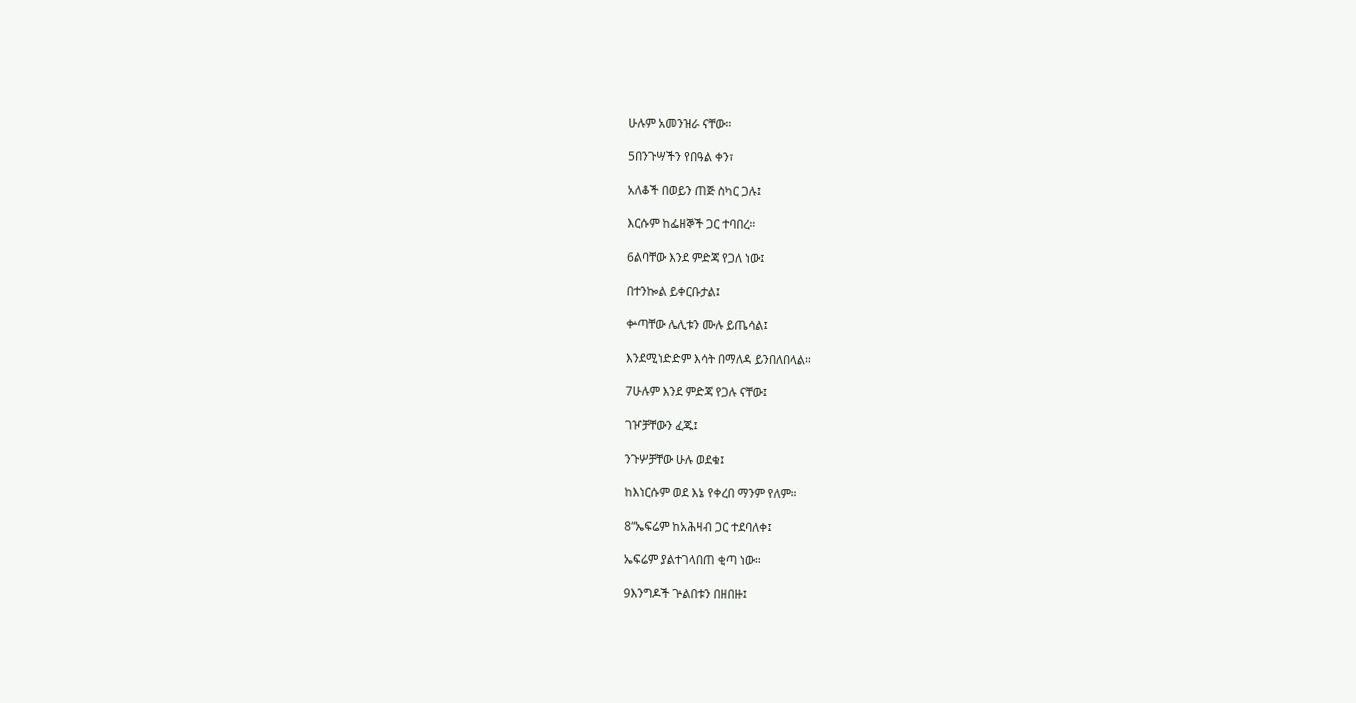ሁሉም አመንዝራ ናቸው።

5በንጉሣችን የበዓል ቀን፣

አለቆች በወይን ጠጅ ስካር ጋሉ፤

እርሱም ከፌዘኞች ጋር ተባበረ።

6ልባቸው እንደ ምድጃ የጋለ ነው፤

በተንኰል ይቀርቡታል፤

ቍጣቸው ሌሊቱን ሙሉ ይጤሳል፤

እንደሚነድድም እሳት በማለዳ ይንበለበላል።

7ሁሉም እንደ ምድጃ የጋሉ ናቸው፤

ገዦቻቸውን ፈጁ፤

ንጉሦቻቸው ሁሉ ወደቁ፤

ከእነርሱም ወደ እኔ የቀረበ ማንም የለም።

8“ኤፍሬም ከአሕዛብ ጋር ተደባለቀ፤

ኤፍሬም ያልተገላበጠ ቂጣ ነው።

9እንግዶች ጕልበቱን በዘበዙ፤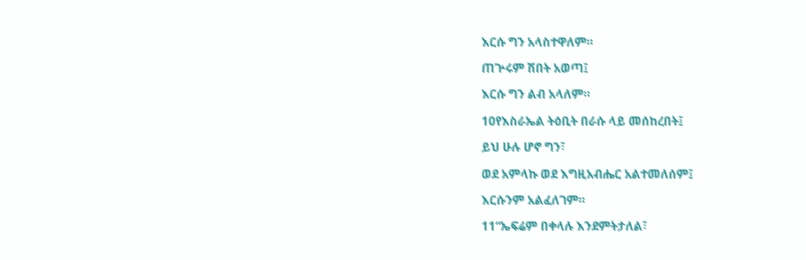እርሱ ግን አላስተዋለም።

ጠጕሩም ሽበት አወጣ፤

እርሱ ግን ልብ አላለም።

10የእስራኤል ትዕቢት በራሱ ላይ መሰከረበት፤

ይህ ሁሉ ሆኖ ግን፣

ወደ አምላኩ ወደ እግዚአብሔር አልተመለሰም፤

እርሱንም አልፈለገም።

11“ኤፍሬም በቀላሉ እንደምትታለል፣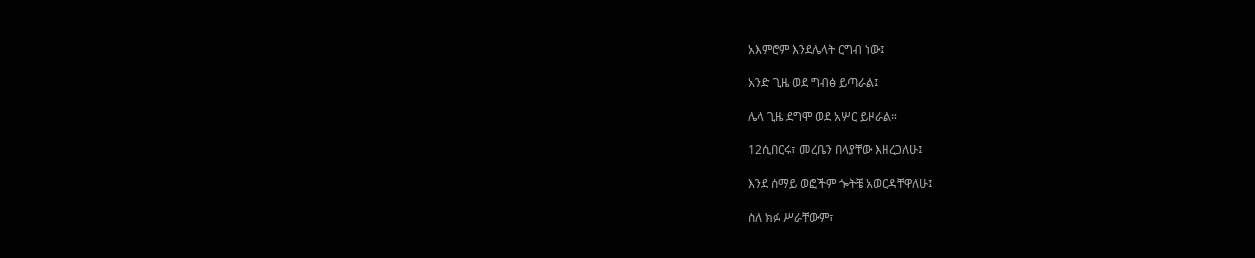አእምሮም እንደሌላት ርግብ ነው፤

አንድ ጊዜ ወደ ግብፅ ይጣራል፤

ሌላ ጊዜ ደግሞ ወደ አሦር ይዞራል።

12ሲበርሩ፣ መረቤን በላያቸው እዘረጋለሁ፤

እንደ ሰማይ ወፎችም ጐትቼ አወርዳቸዋለሁ፤

ስለ ክፉ ሥራቸውም፣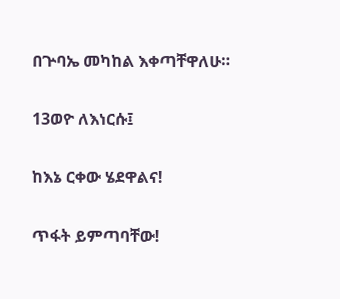በጕባኤ መካከል እቀጣቸዋለሁ።

13ወዮ ለእነርሱ፤

ከእኔ ርቀው ሄደዋልና!

ጥፋት ይምጣባቸው!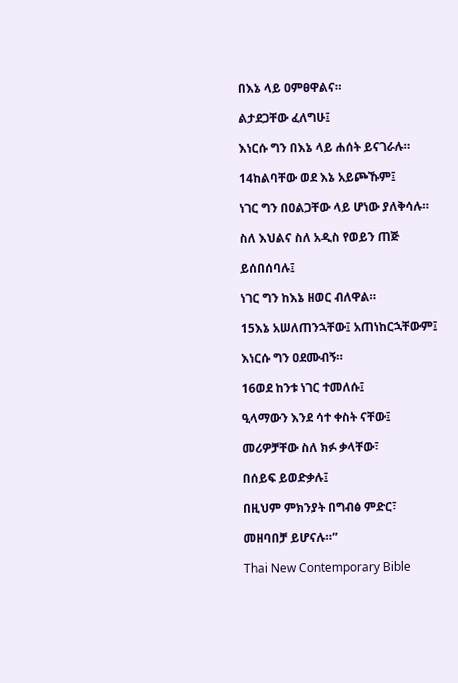በእኔ ላይ ዐምፀዋልና።

ልታደጋቸው ፈለግሁ፤

እነርሱ ግን በእኔ ላይ ሐሰት ይናገራሉ።

14ከልባቸው ወደ እኔ አይጮኹም፤

ነገር ግን በዐልጋቸው ላይ ሆነው ያለቅሳሉ።

ስለ እህልና ስለ አዲስ የወይን ጠጅ

ይሰበሰባሉ፤

ነገር ግን ከእኔ ዘወር ብለዋል።

15እኔ አሠለጠንኋቸው፤ አጠነከርኋቸውም፤

እነርሱ ግን ዐደሙብኝ።

16ወደ ከንቱ ነገር ተመለሱ፤

ዒላማውን እንደ ሳተ ቀስት ናቸው፤

መሪዎቻቸው ስለ ክፉ ቃላቸው፣

በሰይፍ ይወድቃሉ፤

በዚህም ምክንያት በግብፅ ምድር፣

መዘባበቻ ይሆናሉ።”

Thai New Contemporary Bible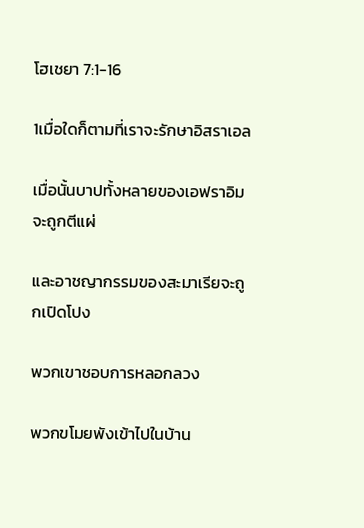โฮเชยา 7:1-16

1เมื่อใดก็ตามที่เราจะรักษาอิสราเอล

เมื่อนั้นบาปทั้งหลายของเอฟราอิมจะถูกตีแผ่

และอาชญากรรมของสะมาเรียจะถูกเปิดโปง

พวกเขาชอบการหลอกลวง

พวกขโมยพังเข้าไปในบ้าน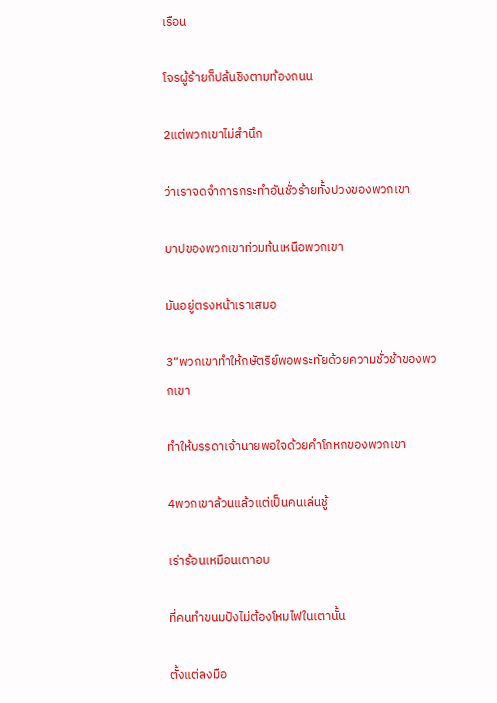เรือน

โจรผู้ร้ายก็ปล้นชิงตามท้องถนน

2แต่พวกเขาไม่สำนึก

ว่าเราจดจำการกระทำอันชั่วร้ายทั้งปวงของพวกเขา

บาปของพวกเขาท่วมท้นเหนือพวกเขา

มันอยู่ตรงหน้าเราเสมอ

3“พวกเขาทำให้กษัตริย์พอพระทัยด้วยความชั่วช้าของพวกเขา

ทำให้บรรดาเจ้านายพอใจด้วยคำโกหกของพวกเขา

4พวกเขาล้วนแล้วแต่เป็นคนเล่นชู้

เร่าร้อนเหมือนเตาอบ

ที่คนทำขนมปังไม่ต้องโหมไฟในเตานั้น

ตั้งแต่ลงมือ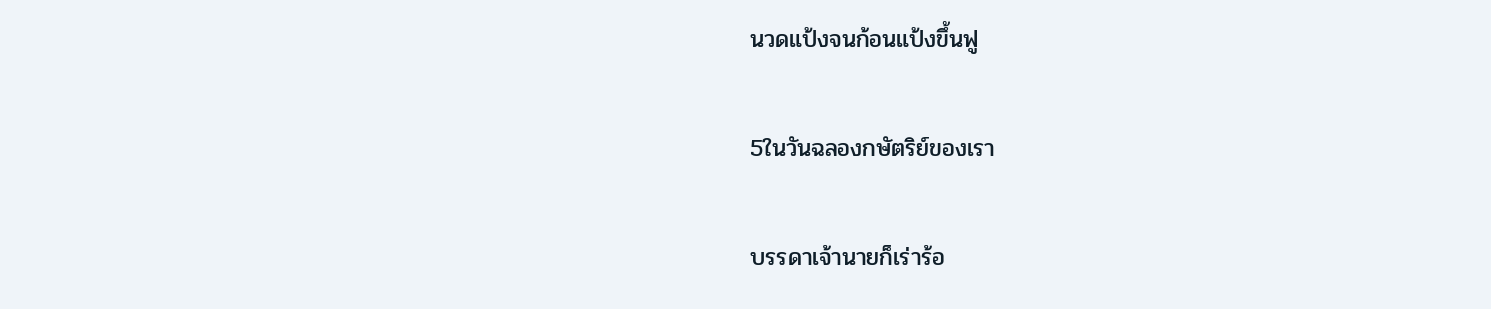นวดแป้งจนก้อนแป้งขึ้นฟู

5ในวันฉลองกษัตริย์ของเรา

บรรดาเจ้านายก็เร่าร้อ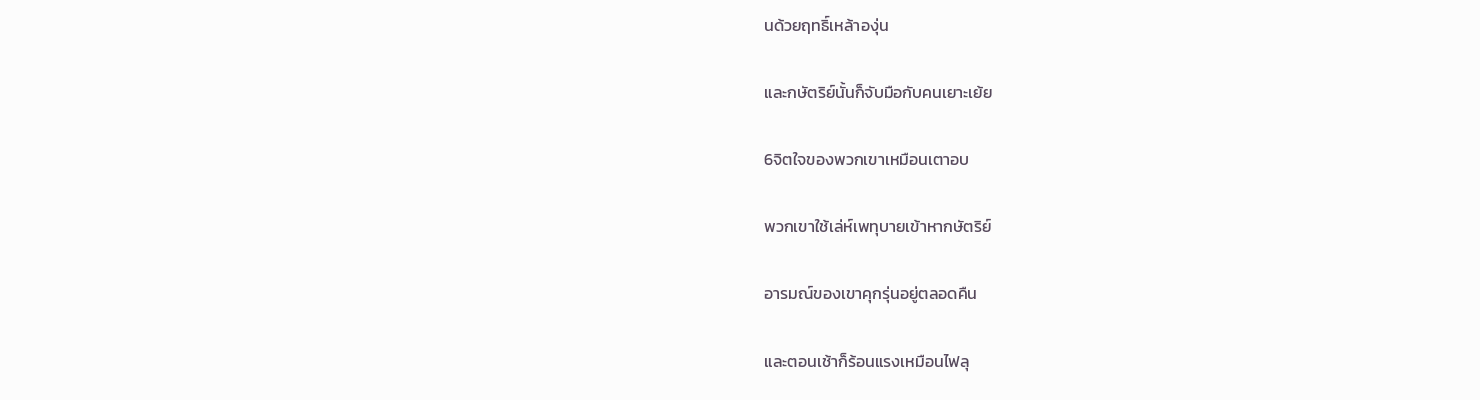นด้วยฤทธิ์เหล้าองุ่น

และกษัตริย์นั้นก็จับมือกับคนเยาะเย้ย

6จิตใจของพวกเขาเหมือนเตาอบ

พวกเขาใช้เล่ห์เพทุบายเข้าหากษัตริย์

อารมณ์ของเขาคุกรุ่นอยู่ตลอดคืน

และตอนเช้าก็ร้อนแรงเหมือนไฟลุ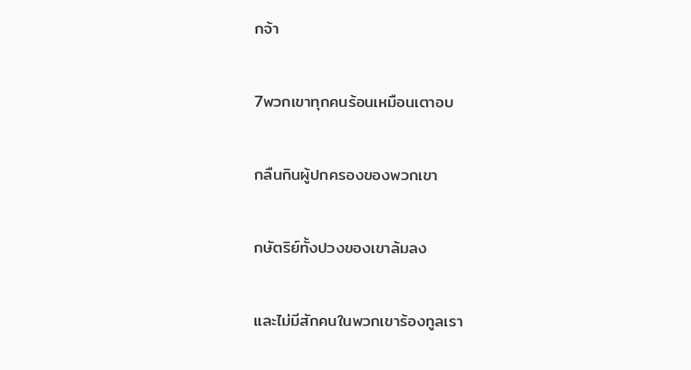กจ้า

7พวกเขาทุกคนร้อนเหมือนเตาอบ

กลืนกินผู้ปกครองของพวกเขา

กษัตริย์ทั้งปวงของเขาล้มลง

และไม่มีสักคนในพวกเขาร้องทูลเรา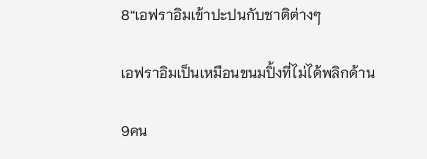8“เอฟราอิมเข้าปะปนกับชาติต่างๆ

เอฟราอิมเป็นเหมือนขนมปิ้งที่ไม่ได้พลิกด้าน

9คน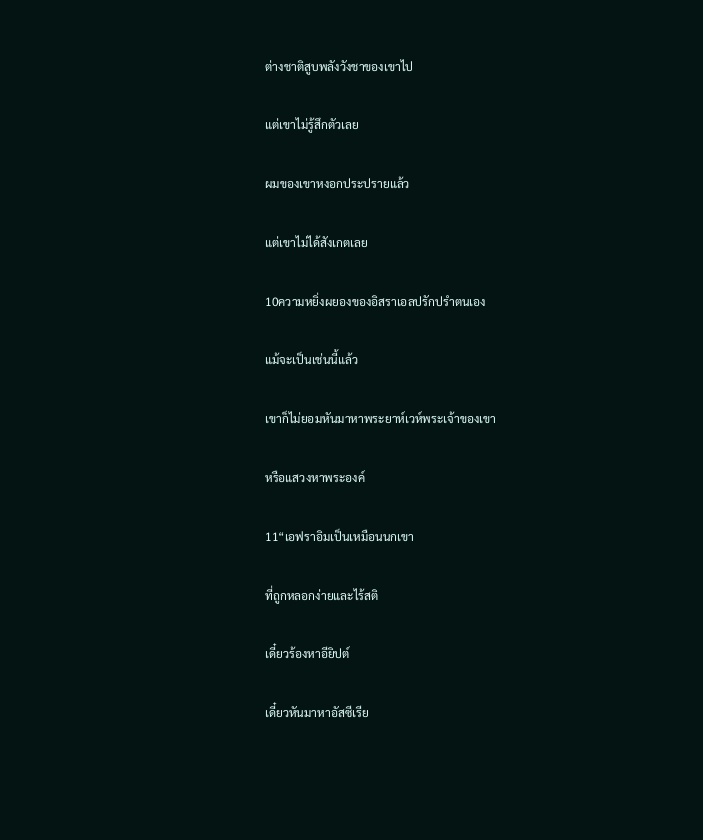ต่างชาติสูบพลังวังชาของเขาไป

แต่เขาไม่รู้สึกตัวเลย

ผมของเขาหงอกประปรายแล้ว

แต่เขาไม่ได้สังเกตเลย

10ความหยิ่งผยองของอิสราเอลปรักปรำตนเอง

แม้จะเป็นเช่นนี้แล้ว

เขาก็ไม่ยอมหันมาหาพระยาห์เวห์พระเจ้าของเขา

หรือแสวงหาพระองค์

11“เอฟราอิมเป็นเหมือนนกเขา

ที่ถูกหลอกง่ายและไร้สติ

เดี๋ยวร้องหาอียิปต์

เดี๋ยวหันมาหาอัสซีเรีย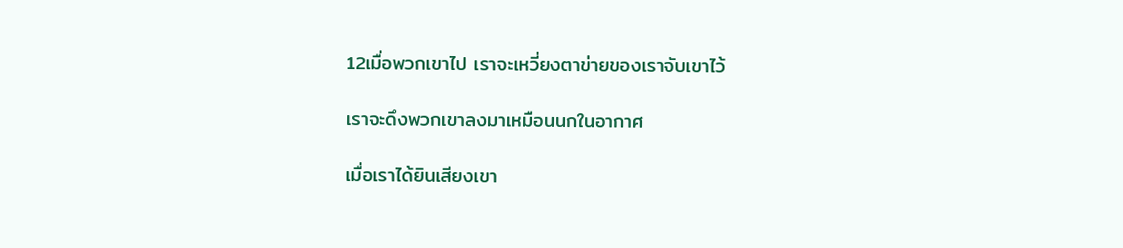12เมื่อพวกเขาไป เราจะเหวี่ยงตาข่ายของเราจับเขาไว้

เราจะดึงพวกเขาลงมาเหมือนนกในอากาศ

เมื่อเราได้ยินเสียงเขา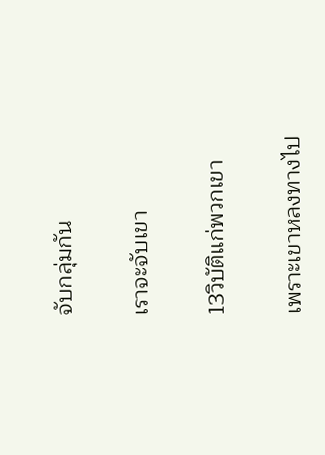จับกลุ่มกัน

เราจะจับเขา

13วิบัติแก่พวกเขา

เพราะเขาหลงทางไป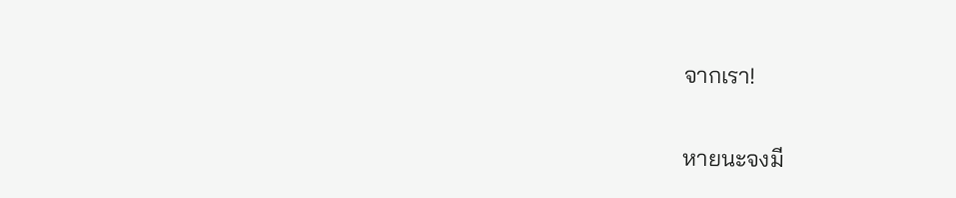จากเรา!

หายนะจงมี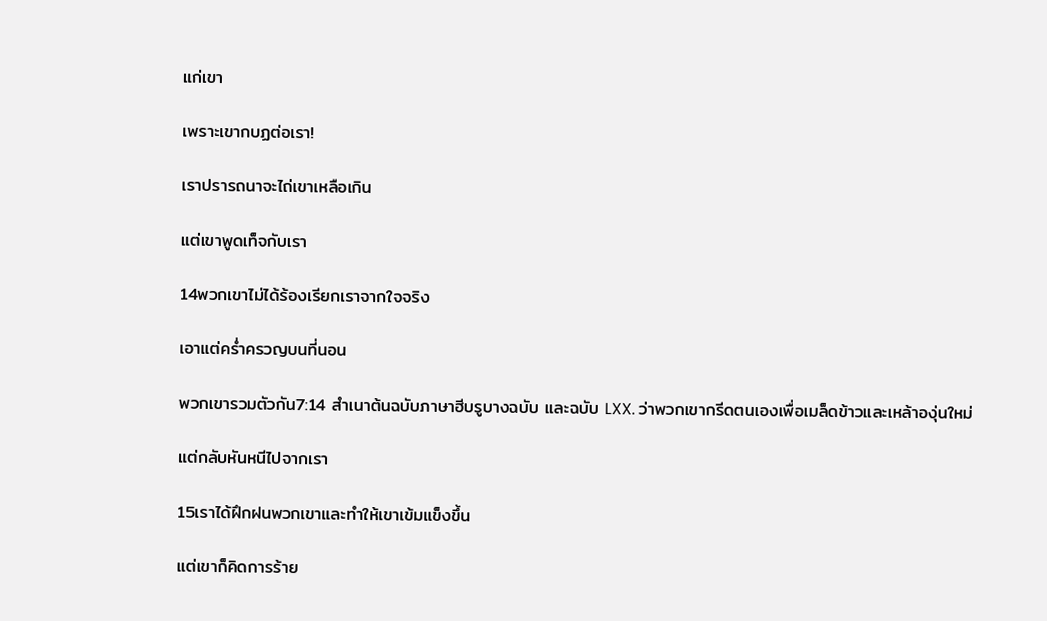แก่เขา

เพราะเขากบฏต่อเรา!

เราปรารถนาจะไถ่เขาเหลือเกิน

แต่เขาพูดเท็จกับเรา

14พวกเขาไม่ได้ร้องเรียกเราจากใจจริง

เอาแต่คร่ำครวญบนที่นอน

พวกเขารวมตัวกัน7:14 สำเนาต้นฉบับภาษาฮีบรูบางฉบับ และฉบับ LXX. ว่าพวกเขากรีดตนเองเพื่อเมล็ดข้าวและเหล้าองุ่นใหม่

แต่กลับหันหนีไปจากเรา

15เราได้ฝึกฝนพวกเขาและทำให้เขาเข้มแข็งขึ้น

แต่เขาก็คิดการร้าย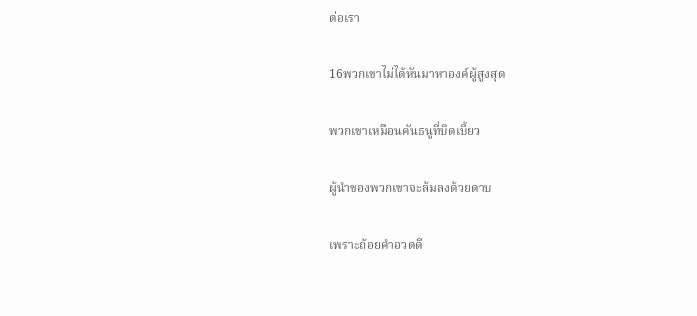ต่อเรา

16พวกเขาไม่ได้หันมาหาองค์ผู้สูงสุด

พวกเขาเหมือนคันธนูที่บิดเบี้ยว

ผู้นำของพวกเขาจะล้มลงด้วยดาบ

เพราะถ้อยคำอวดดี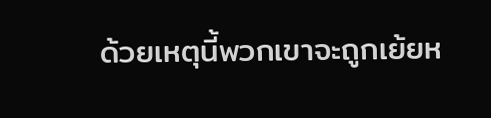ด้วยเหตุนี้พวกเขาจะถูกเย้ยห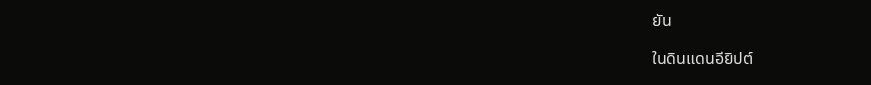ยัน

ในดินแดนอียิปต์